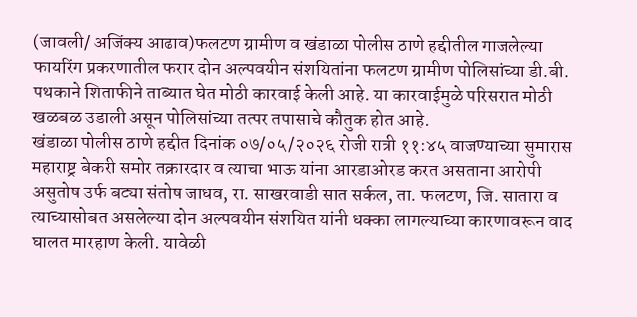(जावली/ अजिंक्य आढाव)फलटण ग्रामीण व खंडाळा पोलीस ठाणे हद्दीतील गाजलेल्या फायरिंग प्रकरणातील फरार दोन अल्पवयीन संशयितांना फलटण ग्रामीण पोलिसांच्या डी.बी. पथकाने शिताफीने ताब्यात घेत मोठी कारवाई केली आहे. या कारवाईमुळे परिसरात मोठी खळबळ उडाली असून पोलिसांच्या तत्पर तपासाचे कौतुक होत आहे.
खंडाळा पोलीस ठाणे हद्दीत दिनांक ०७/०५/२०२६ रोजी रात्री ११:४५ वाजण्याच्या सुमारास महाराष्ट्र बेकरी समोर तक्रारदार व त्याचा भाऊ यांना आरडाओरड करत असताना आरोपी असुतोष उर्फ बट्या संतोष जाधव, रा. साखरवाडी सात सर्कल, ता. फलटण, जि. सातारा व त्याच्यासोबत असलेल्या दोन अल्पवयीन संशयित यांनी धक्का लागल्याच्या कारणावरून वाद घालत मारहाण केली. यावेळी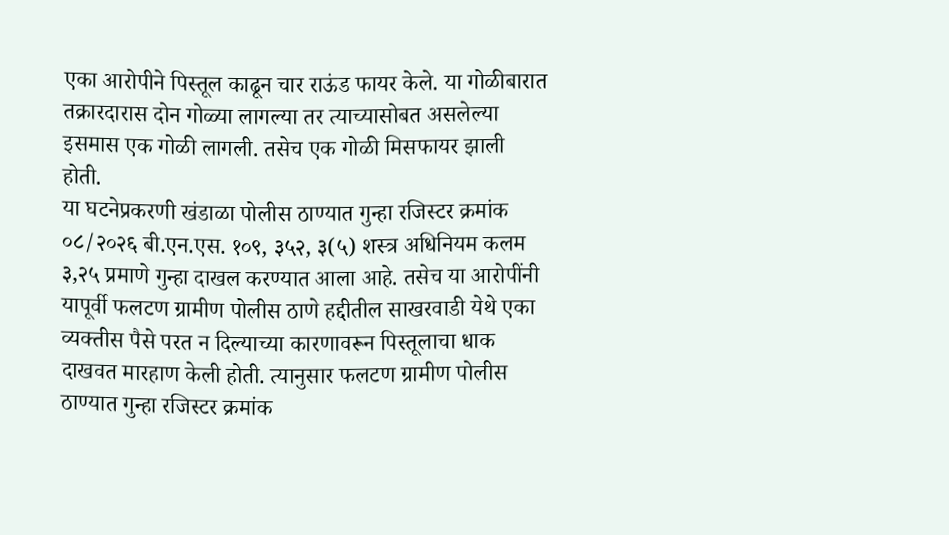एका आरोपीने पिस्तूल काढून चार राऊंड फायर केले. या गोळीबारात तक्रारदारास दोन गोळ्या लागल्या तर त्याच्यासोबत असलेल्या इसमास एक गोळी लागली. तसेच एक गोळी मिसफायर झाली होती.
या घटनेप्रकरणी खंडाळा पोलीस ठाण्यात गुन्हा रजिस्टर क्रमांक ०८/२०२६ बी.एन.एस. १०९, ३५२, ३(५) शस्त्र अधिनियम कलम ३,२५ प्रमाणे गुन्हा दाखल करण्यात आला आहे. तसेच या आरोपींनी यापूर्वी फलटण ग्रामीण पोलीस ठाणे हद्दीतील साखरवाडी येथे एका व्यक्तीस पैसे परत न दिल्याच्या कारणावरून पिस्तूलाचा धाक दाखवत मारहाण केली होती. त्यानुसार फलटण ग्रामीण पोलीस ठाण्यात गुन्हा रजिस्टर क्रमांक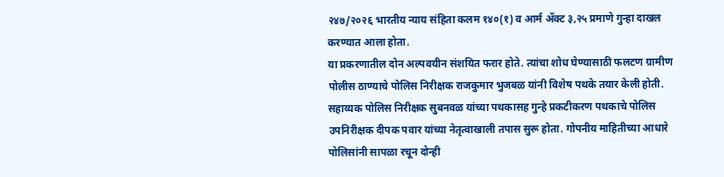२४७/२०२६ भारतीय न्याय संहिता कलम १४०(१) व आर्म ॲक्ट ३,२५ प्रमाणे गुन्हा दाखल करण्यात आला होता.
या प्रकरणातील दोन अल्पवयीन संशयित फरार होते. त्यांचा शोध घेण्यासाठी फलटण ग्रामीण पोलीस ठाण्याचे पोलिस निरीक्षक राजकुमार भुजबळ यांनी विशेष पथके तयार केली होती. सहाय्यक पोलिस निरीक्षक सुबनवळ यांच्या पथकासह गुन्हे प्रकटीकरण पथकाचे पोलिस उपनिरीक्षक दीपक पवार यांच्या नेतृत्वाखाली तपास सुरू होता. गोपनीय माहितीच्या आधारे पोलिसांनी सापळा रचून दोन्ही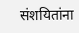संशयितांना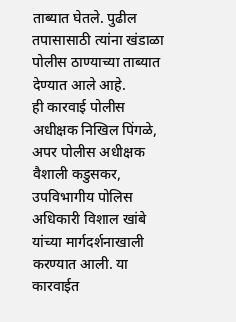ताब्यात घेतले. पुढील तपासासाठी त्यांना खंडाळा पोलीस ठाण्याच्या ताब्यात देण्यात आले आहे.
ही कारवाई पोलीस अधीक्षक निखिल पिंगळे, अपर पोलीस अधीक्षक वैशाली कडुसकर, उपविभागीय पोलिस अधिकारी विशाल खांबे यांच्या मार्गदर्शनाखाली करण्यात आली. या कारवाईत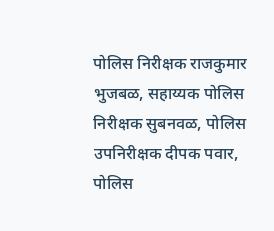पोलिस निरीक्षक राजकुमार भुजबळ, सहाय्यक पोलिस निरीक्षक सुबनवळ, पोलिस उपनिरीक्षक दीपक पवार, पोलिस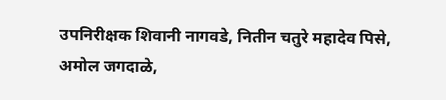उपनिरीक्षक शिवानी नागवडे, नितीन चतुरे महादेव पिसे, अमोल जगदाळे,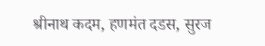श्रीनाथ कदम, हणमंत दडस, सुरज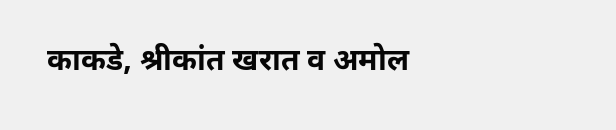काकडे, श्रीकांत खरात व अमोल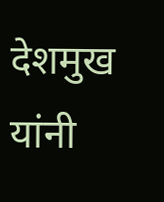देशमुख यांनी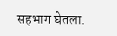सहभाग घेतला.